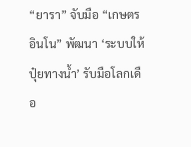“ยารา” จับมือ “เกษตรอินโน” พัฒนา ‘ระบบให้ปุ๋ยทางน้ำ’ รับมือโลกเดือ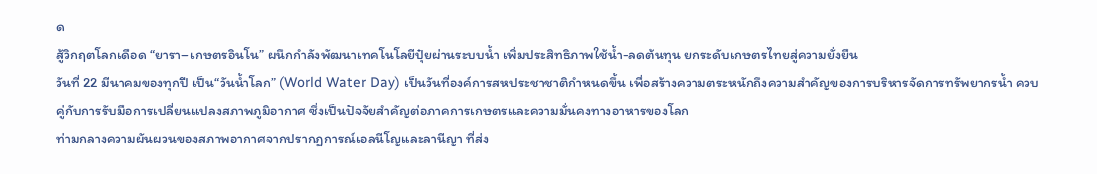ด
สู้วิกฤตโลกเดือด “ยารา–เกษตรอินโน” ผนึกกำลังพัฒนาเทคโนโลยีปุ๋ยผ่านระบบน้ำ เพิ่มประสิทธิภาพใช้น้ำ-ลดต้นทุน ยกระดับเกษตรไทยสู่ความยั่งยืน
วันที่ 22 มีนาคมของทุกปี เป็น“วันน้ำโลก” (World Water Day) เป็นวันที่องค์การสหประชาชาติกำหนดขึ้น เพื่อสร้างความตระหนักถึงความสำคัญของการบริหารจัดการทรัพยากรน้ำ ควบคู่กับการรับมือการเปลี่ยนแปลงสภาพภูมิอากาศ ซึ่งเป็นปัจจัยสำคัญต่อภาคการเกษตรและความมั่นคงทางอาหารของโลก
ท่ามกลางความผันผวนของสภาพอากาศจากปรากฏการณ์เอลนีโญและลานีญา ที่ส่ง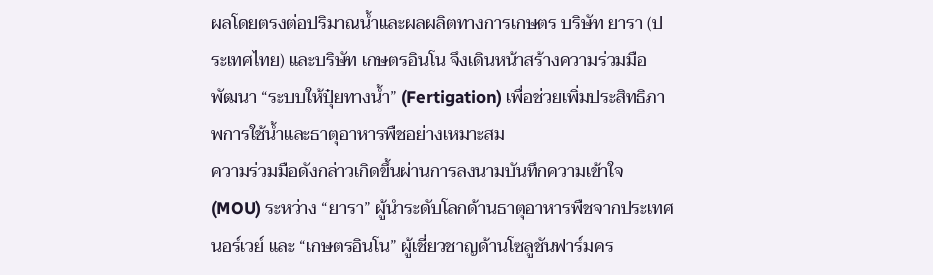ผลโดยตรงต่อปริมาณน้ำและผลผลิตทางการเกษตร บริษัท ยารา (ประเทศไทย) และบริษัท เกษตรอินโน จึงเดินหน้าสร้างความร่วมมือ พัฒนา “ระบบให้ปุ๋ยทางน้ำ” (Fertigation) เพื่อช่วยเพิ่มประสิทธิภาพการใช้น้ำและธาตุอาหารพืชอย่างเหมาะสม
ความร่วมมือดังกล่าวเกิดขึ้นผ่านการลงนามบันทึกความเข้าใจ (MOU) ระหว่าง “ยารา” ผู้นำระดับโลกด้านธาตุอาหารพืชจากประเทศนอร์เวย์ และ “เกษตรอินโน” ผู้เชี่ยวชาญด้านโซลูชันฟาร์มคร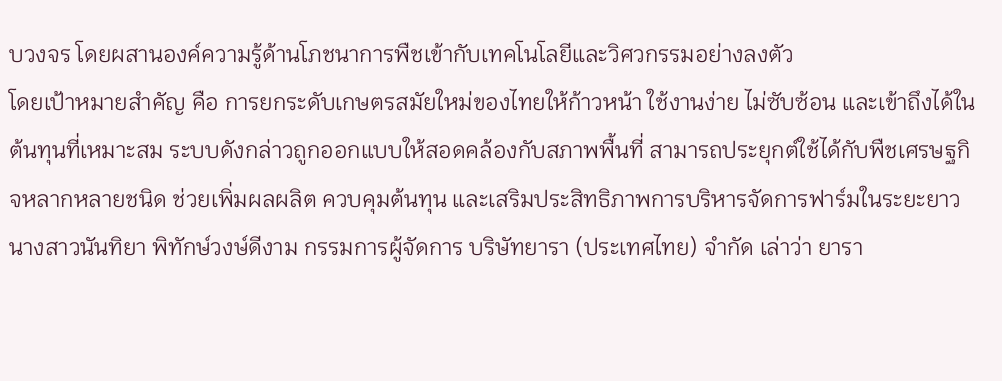บวงจร โดยผสานองค์ความรู้ด้านโภชนาการพืชเข้ากับเทคโนโลยีและวิศวกรรมอย่างลงตัว
โดยเป้าหมายสำคัญ คือ การยกระดับเกษตรสมัยใหม่ของไทยให้ก้าวหน้า ใช้งานง่าย ไม่ซับซ้อน และเข้าถึงได้ในต้นทุนที่เหมาะสม ระบบดังกล่าวถูกออกแบบให้สอดคล้องกับสภาพพื้นที่ สามารถประยุกต์ใช้ได้กับพืชเศรษฐกิจหลากหลายชนิด ช่วยเพิ่มผลผลิต ควบคุมต้นทุน และเสริมประสิทธิภาพการบริหารจัดการฟาร์มในระยะยาว
นางสาวนันทิยา พิทักษ์วงษ์ดีงาม กรรมการผู้จัดการ บริษัทยารา (ประเทศไทย) จำกัด เล่าว่า ยารา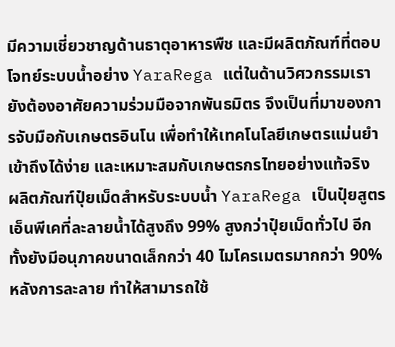มีความเชี่ยวชาญด้านธาตุอาหารพืช และมีผลิตภัณฑ์ที่ตอบโจทย์ระบบน้ำอย่าง YaraRega แต่ในด้านวิศวกรรมเรายังต้องอาศัยความร่วมมือจากพันธมิตร จึงเป็นที่มาของการจับมือกับเกษตรอินโน เพื่อทำให้เทคโนโลยีเกษตรแม่นยำเข้าถึงได้ง่าย และเหมาะสมกับเกษตรกรไทยอย่างแท้จริง
ผลิตภัณฑ์ปุ๋ยเม็ดสำหรับระบบน้ำ YaraRega เป็นปุ๋ยสูตรเอ็นพีเคที่ละลายน้ำได้สูงถึง 99% สูงกว่าปุ๋ยเม็ดทั่วไป อีกทั้งยังมีอนุภาคขนาดเล็กกว่า 40 ไมโครเมตรมากกว่า 90% หลังการละลาย ทำให้สามารถใช้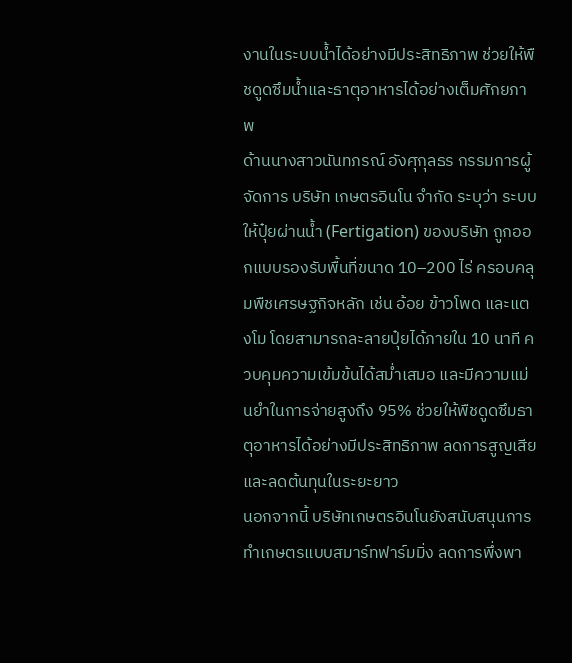งานในระบบน้ำได้อย่างมีประสิทธิภาพ ช่วยให้พืชดูดซึมน้ำและธาตุอาหารได้อย่างเต็มศักยภาพ
ด้านนางสาวนันทภรณ์ อังศุกุลธร กรรมการผู้จัดการ บริษัท เกษตรอินโน จำกัด ระบุว่า ระบบให้ปุ๋ยผ่านน้ำ (Fertigation) ของบริษัท ถูกออกแบบรองรับพื้นที่ขนาด 10–200 ไร่ ครอบคลุมพืชเศรษฐกิจหลัก เช่น อ้อย ข้าวโพด และแตงโม โดยสามารถละลายปุ๋ยได้ภายใน 10 นาที ควบคุมความเข้มข้นได้สม่ำเสมอ และมีความแม่นยำในการจ่ายสูงถึง 95% ช่วยให้พืชดูดซึมธาตุอาหารได้อย่างมีประสิทธิภาพ ลดการสูญเสีย และลดต้นทุนในระยะยาว
นอกจากนี้ บริษัทเกษตรอินโนยังสนับสนุนการทำเกษตรแบบสมาร์ทฟาร์มมิ่ง ลดการพึ่งพา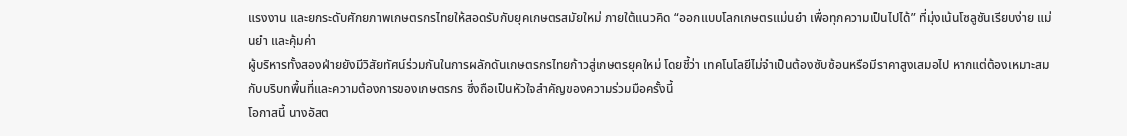แรงงาน และยกระดับศักยภาพเกษตรกรไทยให้สอดรับกับยุคเกษตรสมัยใหม่ ภายใต้แนวคิด “ออกแบบโลกเกษตรแม่นยำ เพื่อทุกความเป็นไปได้” ที่มุ่งเน้นโซลูชันเรียบง่าย แม่นยำ และคุ้มค่า
ผู้บริหารทั้งสองฝ่ายยังมีวิสัยทัศน์ร่วมกันในการผลักดันเกษตรกรไทยก้าวสู่เกษตรยุคใหม่ โดยชี้ว่า เทคโนโลยีไม่จำเป็นต้องซับซ้อนหรือมีราคาสูงเสมอไป หากแต่ต้องเหมาะสมกับบริบทพื้นที่และความต้องการของเกษตรกร ซึ่งถือเป็นหัวใจสำคัญของความร่วมมือครั้งนี้
โอกาสนี้ นางอัสต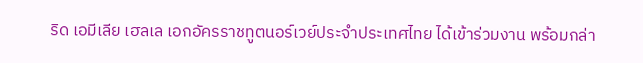ริด เอมีเลีย เฮลเล เอกอัครราชทูตนอร์เวย์ประจำประเทศไทย ได้เข้าร่วมงาน พร้อมกล่า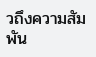วถึงความสัมพัน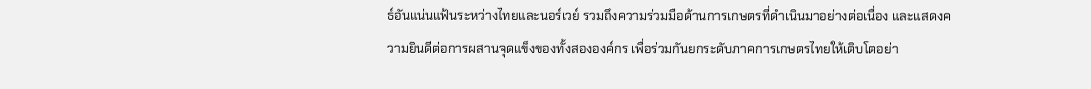ธ์อันแน่นแฟ้นระหว่างไทยและนอร์เวย์ รวมถึงความร่วมมือด้านการเกษตรที่ดำเนินมาอย่างต่อเนื่อง และแสดงความยินดีต่อการผสานจุดแข็งของทั้งสององค์กร เพื่อร่วมกันยกระดับภาคการเกษตรไทยให้เติบโตอย่า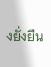งยั่งยืน